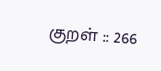குறள் :: 266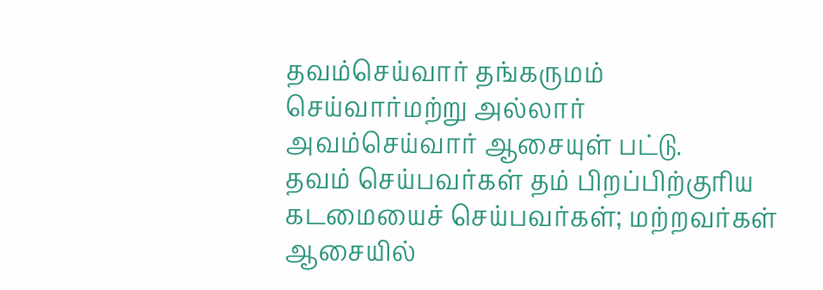தவம்செய்வார் தங்கருமம் செய்வார்மற்று அல்லார்
அவம்செய்வார் ஆசையுள் பட்டு.
தவம் செய்பவர்கள் தம் பிறப்பிற்குரிய கடமையைச் செய்பவர்கள்; மற்றவர்கள் ஆசையில்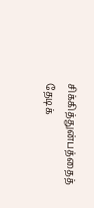சிக்கித்துன்பத்தைத் தேடிக்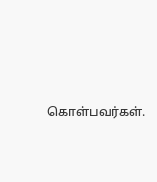கொள்பவர்கள்.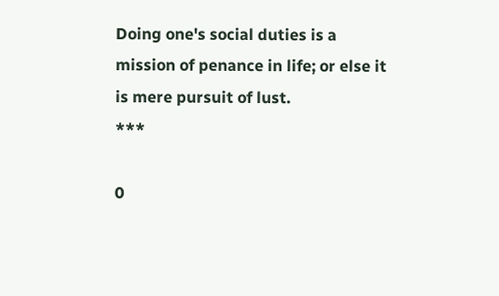Doing one's social duties is a mission of penance in life; or else it is mere pursuit of lust.
***

0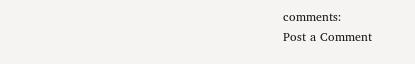comments:
Post a Comment